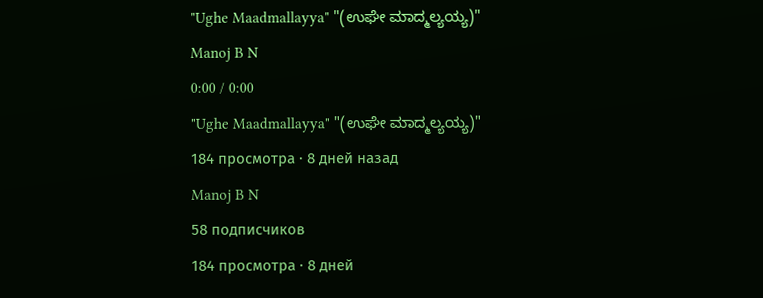"Ughe Maadmallayya" "(ಉಘೇ ಮಾದ್ಮಲ್ಯಯ್ಯ)"
Manoj B N
0:00 / 0:00
"Ughe Maadmallayya" "(ಉಘೇ ಮಾದ್ಮಲ್ಯಯ್ಯ)"
184 просмотра · 8 дней назад
Manoj B N
58 подписчиков
184 просмотра · 8 дней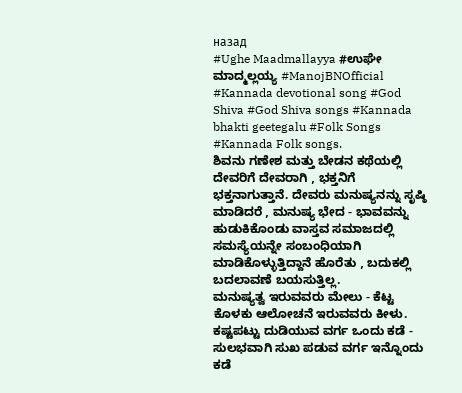назад
#Ughe Maadmallayya #ಉಘೇ ಮಾದ್ಮಲ್ಲಯ್ಯ #ManojBNOfficial #Kannada devotional song #God Shiva #God Shiva songs #Kannada bhakti geetegalu #Folk Songs #Kannada Folk songs.
ಶಿವನು ಗಣೇಶ ಮತ್ತು ಬೇಡನ ಕಥೆಯಲ್ಲಿ ದೇವರಿಗೆ ದೇವರಾಗಿ , ಭಕ್ತನಿಗೆ ಭಕ್ತನಾಗುತ್ತಾನೆ. ದೇವರು ಮನುಷ್ಯನನ್ನು ಸೃಷ್ಠಿ ಮಾಡಿದರೆ , ಮನುಷ್ಯ ಭೇದ - ಭಾವವನ್ನು ಹುಡುಕಿಕೊಂಡು ವಾಸ್ತವ ಸಮಾಜದಲ್ಲಿ ಸಮಸ್ಯೆಯನ್ನೇ ಸಂಬಂಧಿಯಾಗಿ ಮಾಡಿಕೊಳ್ಳುತ್ತಿದ್ದಾನೆ ಹೊರೆತು , ಬದುಕಲ್ಲಿ ಬದಲಾವಣೆ ಬಯಸುತ್ತಿಲ್ಲ.
ಮನುಷ್ಯತ್ವ ಇರುವವರು ಮೇಲು - ಕೆಟ್ಟ ಕೊಳಕು ಆಲೋಚನೆ ಇರುವವರು ಕೀಳು. ಕಷ್ಟಪಟ್ಟು ದುಡಿಯುವ ವರ್ಗ ಒಂದು ಕಡೆ - ಸುಲಭವಾಗಿ ಸುಖ ಪಡುವ ವರ್ಗ ಇನ್ನೊಂದು ಕಡೆ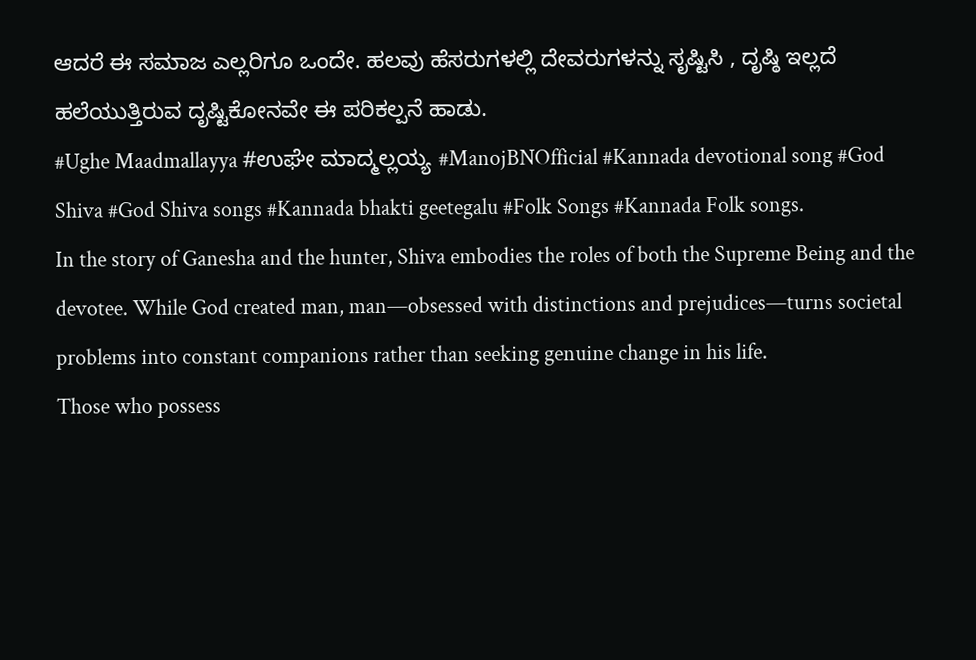ಆದರೆ ಈ ಸಮಾಜ ಎಲ್ಲರಿಗೂ ಒಂದೇ. ಹಲವು ಹೆಸರುಗಳಲ್ಲಿ ದೇವರುಗಳನ್ನು ಸೃಷ್ಟಿಸಿ , ದೃಷ್ಠಿ ಇಲ್ಲದೆ ಹಲೆಯುತ್ತಿರುವ ದೃಷ್ಟಿಕೋನವೇ ಈ ಪರಿಕಲ್ಪನೆ ಹಾಡು.
#Ughe Maadmallayya #ಉಘೇ ಮಾದ್ಮಲ್ಲಯ್ಯ #ManojBNOfficial #Kannada devotional song #God Shiva #God Shiva songs #Kannada bhakti geetegalu #Folk Songs #Kannada Folk songs.
In the story of Ganesha and the hunter, Shiva embodies the roles of both the Supreme Being and the devotee. While God created man, man—obsessed with distinctions and prejudices—turns societal problems into constant companions rather than seeking genuine change in his life.
Those who possess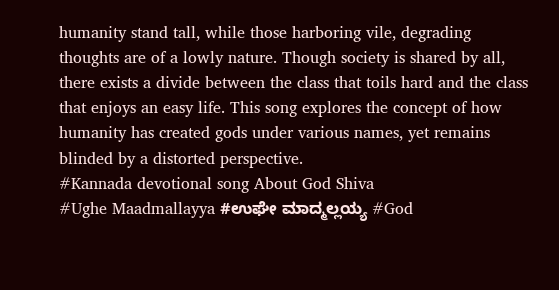humanity stand tall, while those harboring vile, degrading thoughts are of a lowly nature. Though society is shared by all, there exists a divide between the class that toils hard and the class that enjoys an easy life. This song explores the concept of how humanity has created gods under various names, yet remains blinded by a distorted perspective.
#Kannada devotional song About God Shiva
#Ughe Maadmallayya #ಉಘೇ ಮಾದ್ಮಲ್ಲಯ್ಯ #God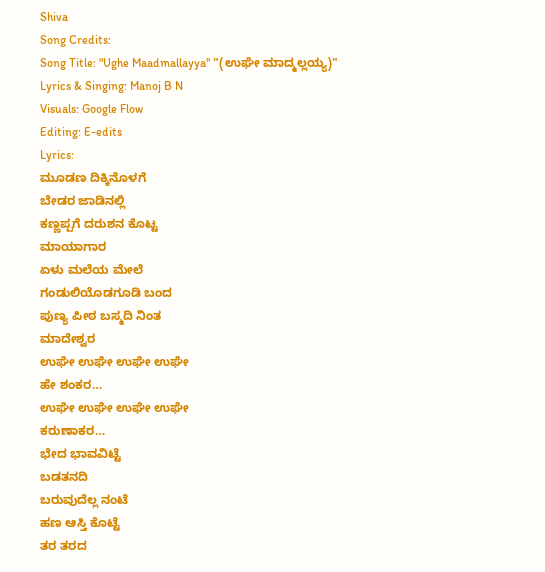Shiva
Song Credits:
Song Title: "Ughe Maadmallayya" "(ಉಘೇ ಮಾದ್ಮಲ್ಲಯ್ಯ)"
Lyrics & Singing: Manoj B N
Visuals: Google Flow
Editing: E-edits
Lyrics:
ಮೂಡಣ ದಿಕ್ಕಿನೊಳಗೆ
ಬೇಡರ ಜಾಡಿನಲ್ಲಿ
ಕಣ್ಣಪ್ಪಗೆ ದರುಶನ ಕೊಟ್ಟ
ಮಾಯಾಗಾರ
ಏಳು ಮಲೆಯ ಮೇಲೆ
ಗಂಡುಲಿಯೊಡಗೂಡಿ ಬಂದ
ಪುಣ್ಯ ಪೀಠ ಬಸ್ಮದಿ ನಿಂತ
ಮಾದೇಶ್ವರ
ಉಘೇ ಉಘೇ ಉಘೇ ಉಘೇ
ಹೇ ಶಂಕರ…
ಉಘೇ ಉಘೇ ಉಘೇ ಉಘೇ
ಕರುಣಾಕರ…
ಭೇದ ಭಾವವಿಟ್ಟೆ
ಬಡತನದಿ
ಬರುವುದೆಲ್ಲ ನಂಟೆ
ಹಣ ಆಸ್ತಿ ಕೊಟ್ಟೆ
ತರ ತರದ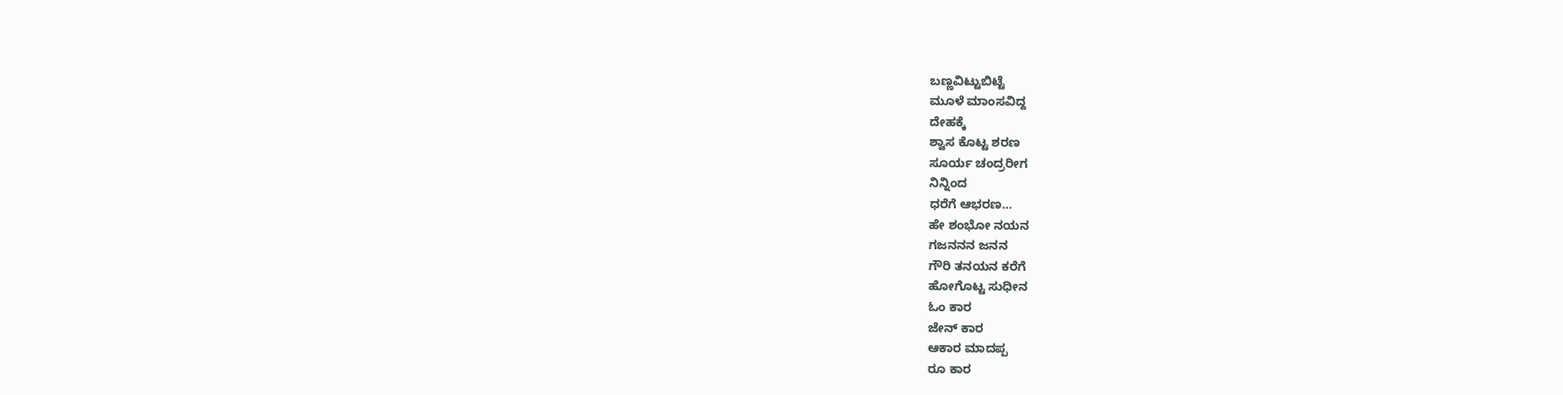ಬಣ್ಣವಿಟ್ಟುಬಿಟ್ಟೆ
ಮೂಳೆ ಮಾಂಸವಿದ್ದ
ದೇಹಕ್ಕೆ
ಶ್ವಾಸ ಕೊಟ್ಟ ಶರಣ
ಸೂರ್ಯ ಚಂದ್ರರೀಗ
ನಿನ್ನಿಂದ
ಧರೆಗೆ ಆಭರಣ…
ಹೇ ಶಂಭೋ ನಯನ
ಗಜನನನ ಜನನ
ಗೌರಿ ತನಯನ ಕರೆಗೆ
ಹೋಗೊಟ್ಟ ಸುಧೀನ
ಓಂ ಕಾರ
ಜೇನ್ ಕಾರ
ಆಕಾರ ಮಾದಪ್ಪ
ರೂ ಕಾರ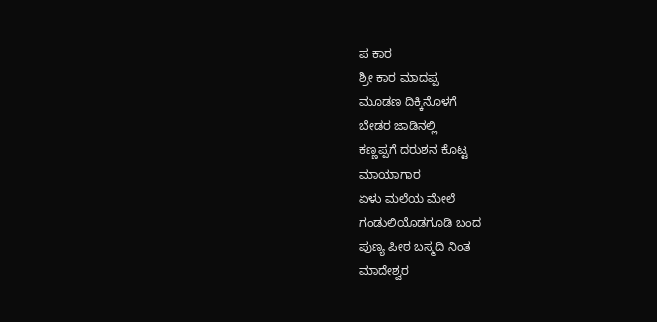ಪ ಕಾರ
ಶ್ರೀ ಕಾರ ಮಾದಪ್ಪ
ಮೂಡಣ ದಿಕ್ಕಿನೊಳಗೆ
ಬೇಡರ ಜಾಡಿನಲ್ಲಿ
ಕಣ್ಣಪ್ಪಗೆ ದರುಶನ ಕೊಟ್ಟ
ಮಾಯಾಗಾರ
ಏಳು ಮಲೆಯ ಮೇಲೆ
ಗಂಡುಲಿಯೊಡಗೂಡಿ ಬಂದ
ಪುಣ್ಯ ಪೀಠ ಬಸ್ಮದಿ ನಿಂತ
ಮಾದೇಶ್ವರ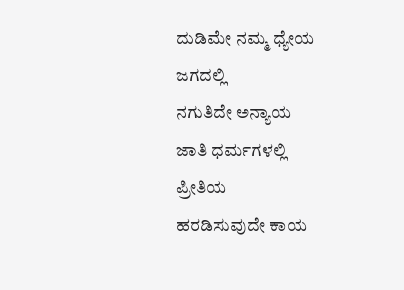ದುಡಿಮೇ ನಮ್ಮ ಧ್ಯೇಯ
ಜಗದಲ್ಲಿ
ನಗುತಿದೇ ಅನ್ಯಾಯ
ಜಾತಿ ಧರ್ಮಗಳಲ್ಲಿ
ಪ್ರೀತಿಯ
ಹರಡಿಸುವುದೇ ಕಾಯ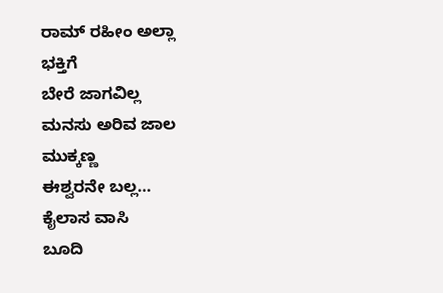ರಾಮ್ ರಹೀಂ ಅಲ್ಲಾ
ಭಕ್ತಿಗೆ
ಬೇರೆ ಜಾಗವಿಲ್ಲ
ಮನಸು ಅರಿವ ಜಾಲ
ಮುಕ್ಕಣ್ಣ
ಈಶ್ವರನೇ ಬಲ್ಲ…
ಕೈಲಾಸ ವಾಸಿ
ಬೂದಿ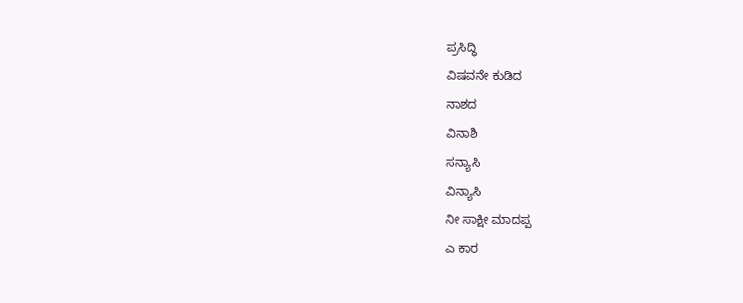ಪ್ರಸಿದ್ಧಿ
ವಿಷವನೇ ಕುಡಿದ
ನಾಶದ
ವಿನಾಶಿ
ಸನ್ಯಾಸಿ
ವಿನ್ಯಾಸಿ
ನೀ ಸಾಕ್ಷೀ ಮಾದಪ್ಪ
ಎ ಕಾರ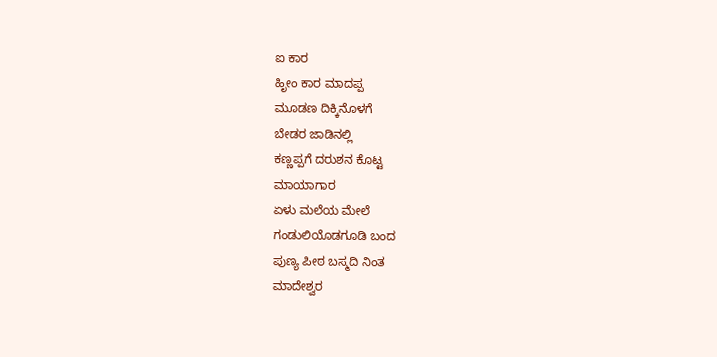ಐ ಕಾರ
ಹೃೀಂ ಕಾರ ಮಾದಪ್ಪ
ಮೂಡಣ ದಿಕ್ಕಿನೊಳಗೆ
ಬೇಡರ ಜಾಡಿನಲ್ಲಿ
ಕಣ್ಣಪ್ಪಗೆ ದರುಶನ ಕೊಟ್ಟ
ಮಾಯಾಗಾರ
ಏಳು ಮಲೆಯ ಮೇಲೆ
ಗಂಡುಲಿಯೊಡಗೂಡಿ ಬಂದ
ಪುಣ್ಯ ಪೀಠ ಬಸ್ಮದಿ ನಿಂತ
ಮಾದೇಶ್ವರ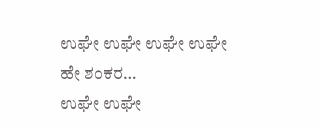ಉಘೇ ಉಘೇ ಉಘೇ ಉಘೇ
ಹೇ ಶಂಕರ…
ಉಘೇ ಉಘೇ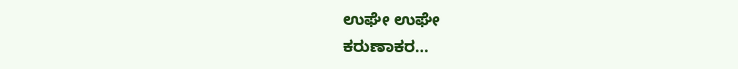ಉಘೇ ಉಘೇ
ಕರುಣಾಕರ…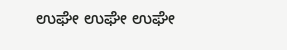ಉಘೇ ಉಘೇ ಉಘೇ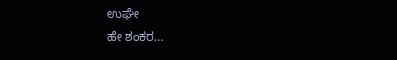ಉಘೇ
ಹೇ ಶಂಕರ…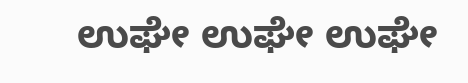ಉಘೇ ಉಘೇ ಉಘೇ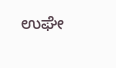ಉಘೇ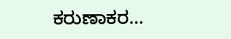ಕರುಣಾಕರ…